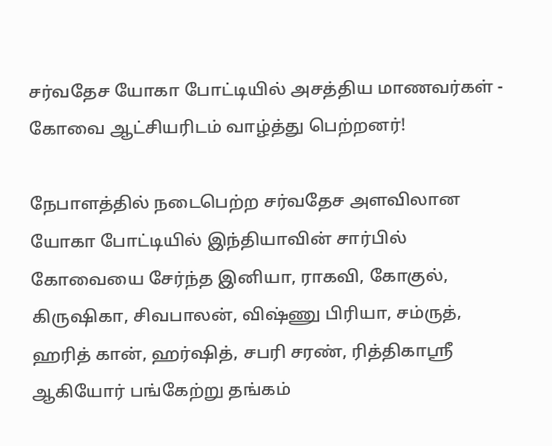சர்வதேச யோகா போட்டியில் அசத்திய மாணவர்கள் - கோவை ஆட்சியரிடம் வாழ்த்து பெற்றனர்!

நேபாளத்தில் நடைபெற்ற சர்வதேச அளவிலான யோகா போட்டியில் இந்தியாவின் சார்பில் கோவையை சேர்ந்த இனியா, ராகவி, கோகுல், கிருஷிகா, சிவபாலன், விஷ்ணு பிரியா, சம்ருத், ஹரித் கான், ஹர்ஷித், சபரி சரண், ரித்திகாஸ்ரீ ஆகியோர் பங்கேற்று தங்கம்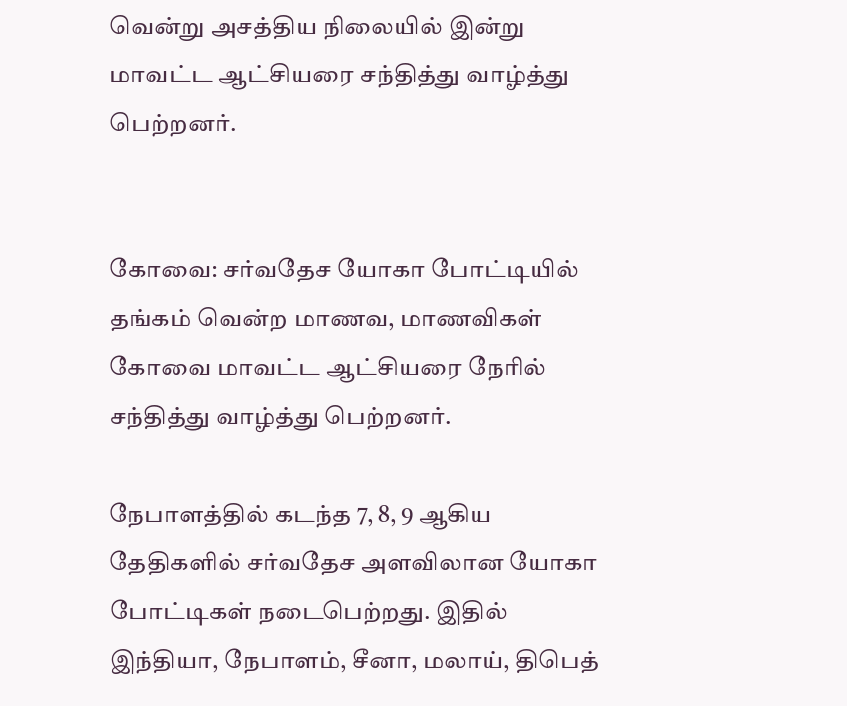வென்று அசத்திய நிலையில் இன்று மாவட்ட ஆட்சியரை சந்தித்து வாழ்த்து பெற்றனர்.


கோவை: சர்வதேச யோகா போட்டியில் தங்கம் வென்ற மாணவ, மாணவிகள் கோவை மாவட்ட ஆட்சியரை நேரில் சந்தித்து வாழ்த்து பெற்றனர்.

நேபாளத்தில் கடந்த 7, 8, 9 ஆகிய தேதிகளில் சர்வதேச அளவிலான யோகா போட்டிகள் நடைபெற்றது. இதில் இந்தியா, நேபாளம், சீனா, மலாய், திபெத்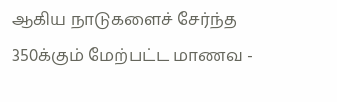ஆகிய நாடுகளைச் சேர்ந்த 350க்கும் மேற்பட்ட மாணவ -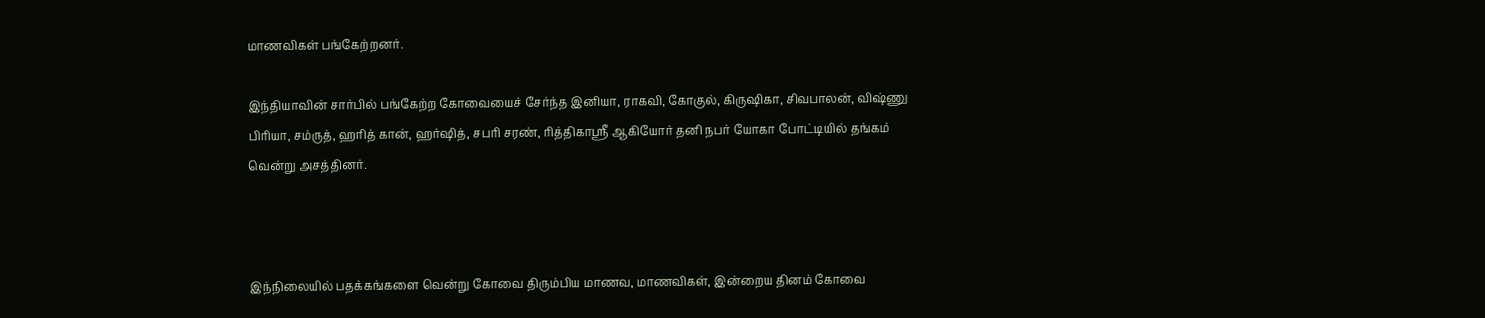மாணவிகள் பங்கேற்றனர்.

இந்தியாவின் சார்பில் பங்கேற்ற கோவையைச் சேர்ந்த இனியா, ராகவி, கோகுல், கிருஷிகா, சிவபாலன், விஷ்ணு பிரியா, சம்ருத், ஹரித் கான், ஹர்ஷித், சபரி சரண், ரித்திகாஸ்ரீ ஆகியோர் தனி நபர் யோகா போட்டியில் தங்கம் வென்று அசத்தினர்.



இந்நிலையில் பதக்கங்களை வென்று கோவை திரும்பிய மாணவ, மாணவிகள், இன்றைய தினம் கோவை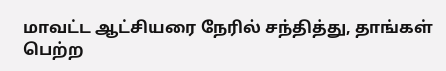மாவட்ட ஆட்சியரை நேரில் சந்தித்து, தாங்கள் பெற்ற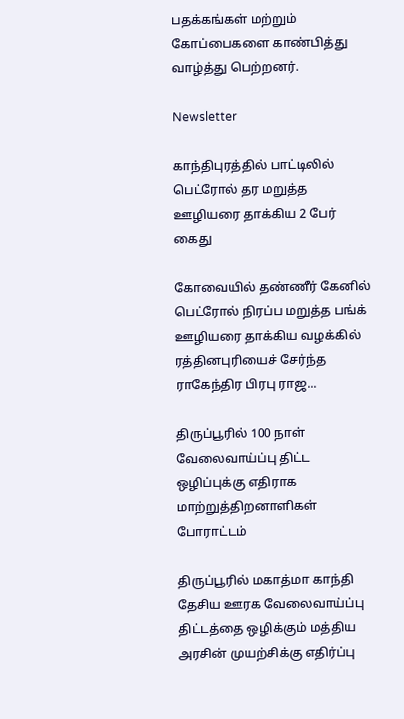பதக்கங்கள் மற்றும் கோப்பைகளை காண்பித்து வாழ்த்து பெற்றனர்.

Newsletter

காந்திபுரத்தில் பாட்டிலில் பெட்ரோல் தர மறுத்த ஊழியரை தாக்கிய 2 பேர் கைது

கோவையில் தண்ணீர் கேனில் பெட்ரோல் நிரப்ப மறுத்த பங்க் ஊழியரை தாக்கிய வழக்கில் ரத்தினபுரியைச் சேர்ந்த ராகேந்திர பிரபு ராஜ...

திருப்பூரில் 100 நாள் வேலைவாய்ப்பு திட்ட ஒழிப்புக்கு எதிராக மாற்றுத்திறனாளிகள் போராட்டம்

திருப்பூரில் மகாத்மா காந்தி தேசிய ஊரக வேலைவாய்ப்பு திட்டத்தை ஒழிக்கும் மத்திய அரசின் முயற்சிக்கு எதிர்ப்பு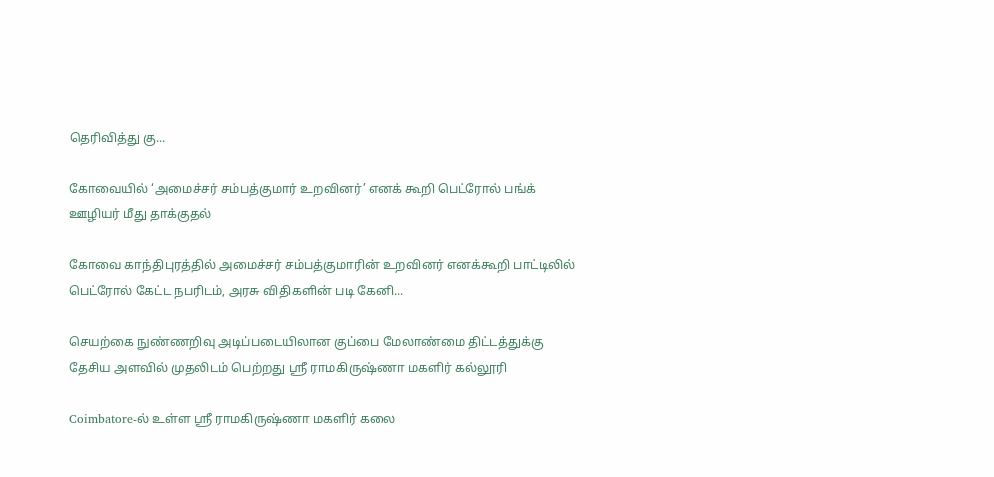தெரிவித்து கு...

கோவையில் ‘அமைச்சர் சம்பத்குமார் உறவினர்’ எனக் கூறி பெட்ரோல் பங்க் ஊழியர் மீது தாக்குதல்

கோவை காந்திபுரத்தில் அமைச்சர் சம்பத்குமாரின் உறவினர் எனக்கூறி பாட்டிலில் பெட்ரோல் கேட்ட நபரிடம், அரசு விதிகளின் படி கேனி...

செயற்கை நுண்ணறிவு அடிப்படையிலான குப்பை மேலாண்மை திட்டத்துக்கு தேசிய அளவில் முதலிடம் பெற்றது ஶ்ரீ ராமகிருஷ்ணா மகளிர் கல்லூரி

Coimbatore-ல் உள்ள ஶ்ரீ ராமகிருஷ்ணா மகளிர் கலை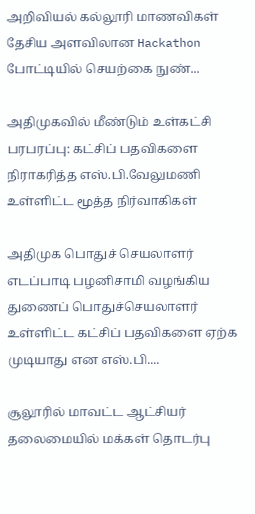அறிவியல் கல்லூரி மாணவிகள் தேசிய அளவிலான Hackathon போட்டியில் செயற்கை நுண்...

அதிமுகவில் மீண்டும் உள்கட்சி பரபரப்பு: கட்சிப் பதவிகளை நிராகரித்த எஸ்.பி.வேலுமணி உள்ளிட்ட மூத்த நிர்வாகிகள்

அதிமுக பொதுச் செயலாளர் எடப்பாடி பழனிசாமி வழங்கிய துணைப் பொதுச்செயலாளர் உள்ளிட்ட கட்சிப் பதவிகளை ஏற்க முடியாது என எஸ்.பி....

சூலூரில் மாவட்ட ஆட்சியர் தலைமையில் மக்கள் தொடர்பு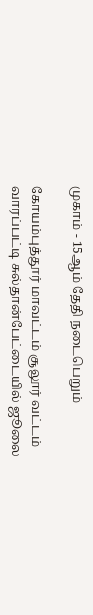முகாம் - 15ஆம் தேதி நடைபெறும்

கோயம்புத்தூர் மாவட்டம் சூலூர் வட்டம் வாரப்பட்டி சுல்தான்பேட்டையில் ஜூலை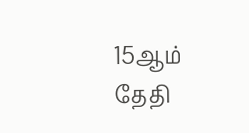15ஆம் தேதி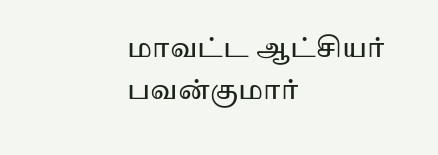மாவட்ட ஆட்சியர் பவன்குமார்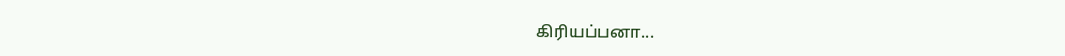கிரியப்பனா...